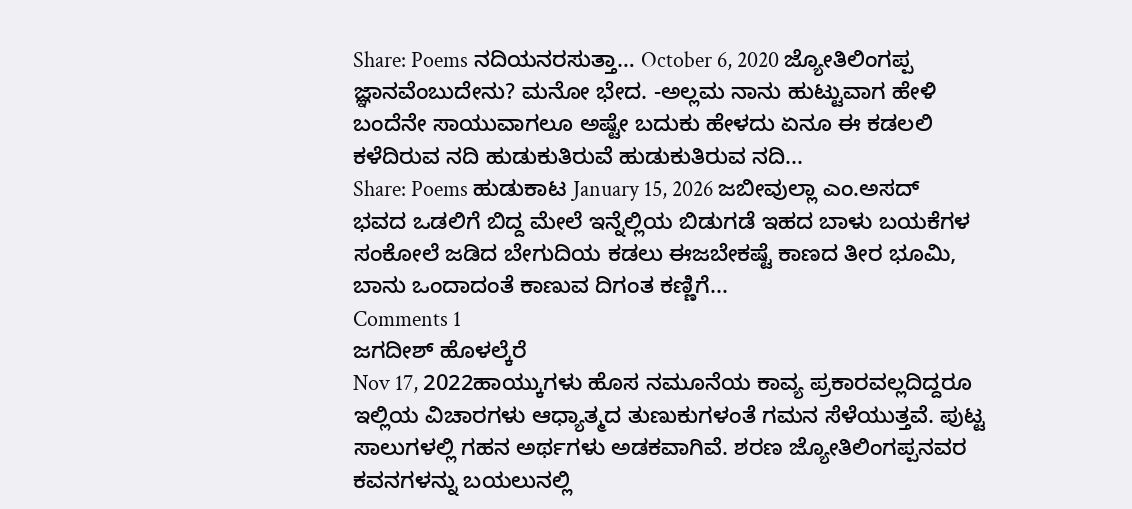Share: Poems ನದಿಯನರಸುತ್ತಾ… October 6, 2020 ಜ್ಯೋತಿಲಿಂಗಪ್ಪ ಜ್ಞಾನವೆಂಬುದೇನು? ಮನೋ ಭೇದ. -ಅಲ್ಲಮ ನಾನು ಹುಟ್ಟುವಾಗ ಹೇಳಿ ಬಂದೆನೇ ಸಾಯುವಾಗಲೂ ಅಷ್ಟೇ ಬದುಕು ಹೇಳದು ಏನೂ ಈ ಕಡಲಲಿ ಕಳೆದಿರುವ ನದಿ ಹುಡುಕುತಿರುವೆ ಹುಡುಕುತಿರುವ ನದಿ...
Share: Poems ಹುಡುಕಾಟ January 15, 2026 ಜಬೀವುಲ್ಲಾ ಎಂ.ಅಸದ್ ಭವದ ಒಡಲಿಗೆ ಬಿದ್ದ ಮೇಲೆ ಇನ್ನೆಲ್ಲಿಯ ಬಿಡುಗಡೆ ಇಹದ ಬಾಳು ಬಯಕೆಗಳ ಸಂಕೋಲೆ ಜಡಿದ ಬೇಗುದಿಯ ಕಡಲು ಈಜಬೇಕಷ್ಟೆ ಕಾಣದ ತೀರ ಭೂಮಿ, ಬಾನು ಒಂದಾದಂತೆ ಕಾಣುವ ದಿಗಂತ ಕಣ್ಣಿಗೆ...
Comments 1
ಜಗದೀಶ್ ಹೊಳಲ್ಕೆರೆ
Nov 17, 2022ಹಾಯ್ಕುಗಳು ಹೊಸ ನಮೂನೆಯ ಕಾವ್ಯ ಪ್ರಕಾರವಲ್ಲದಿದ್ದರೂ ಇಲ್ಲಿಯ ವಿಚಾರಗಳು ಆಧ್ಯಾತ್ಮದ ತುಣುಕುಗಳಂತೆ ಗಮನ ಸೆಳೆಯುತ್ತವೆ. ಪುಟ್ಟ ಸಾಲುಗಳಲ್ಲಿ ಗಹನ ಅರ್ಥಗಳು ಅಡಕವಾಗಿವೆ. ಶರಣ ಜ್ಯೋತಿಲಿಂಗಪ್ಪನವರ ಕವನಗಳನ್ನು ಬಯಲುನಲ್ಲಿ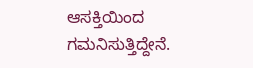ಆಸಕ್ತಿಯಿಂದ ಗಮನಿಸುತ್ತಿದ್ದೇನೆ.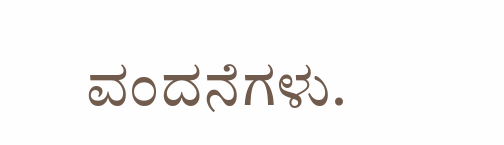ವಂದನೆಗಳು.